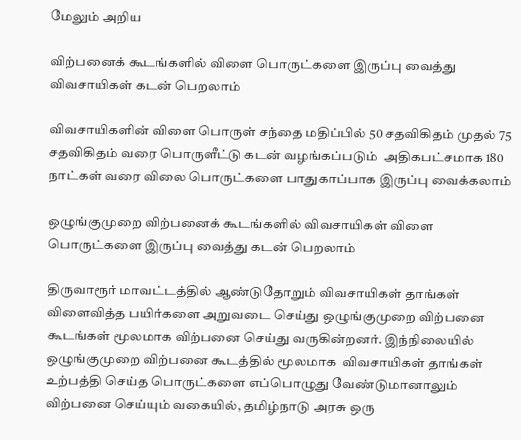மேலும் அறிய

விற்பனைக் கூடங்களில் விளை பொருட்களை இருப்பு வைத்து விவசாயிகள் கடன் பெறலாம்

விவசாயிகளின் விளை பொருள் சந்தை மதிப்பில் 50 சதவிகிதம் முதல் 75 சதவிகிதம் வரை பொருளீட்டு கடன் வழங்கப்படும்  அதிகபட்சமாக 180 நாட்கள் வரை விலை பொருட்களை பாதுகாப்பாக இருப்பு வைக்கலாம்

ஒழுங்குமுறை விற்பனைக் கூடங்களில் விவசாயிகள் விளை பொருட்களை இருப்பு வைத்து கடன் பெறலாம்

திருவாரூர் மாவட்டத்தில் ஆண்டுதோறும் விவசாயிகள் தாங்கள் விளைவித்த பயிர்களை அறுவடை செய்து ஒழுங்குமுறை விற்பனை கூடங்கள் மூலமாக விற்பனை செய்து வருகின்றனர். இந்நிலையில் ஒழுங்குமுறை விற்பனை கூடத்தில் மூலமாக  விவசாயிகள் தாங்கள் உற்பத்தி செய்த பொருட்களை எப்பொழுது வேண்டுமானாலும் விற்பனை செய்யும் வகையில், தமிழ்நாடு அரசு ஒரு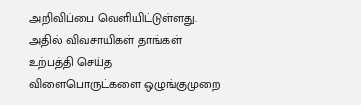அறிவிப்பை வெளியிட்டுள்ளது. அதில் விவசாயிகள் தாங்கள் உற்பத்தி செய்த விளைபொருட்களை ஒழுங்குமுறை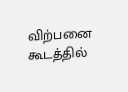விற்பனை கூடத்தில்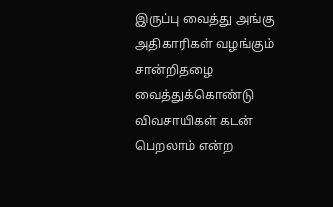இருப்பு வைத்து அங்கு அதிகாரிகள் வழங்கும் சான்றிதழை வைத்துக்கொண்டு விவசாயிகள் கடன் பெறலாம் என்ற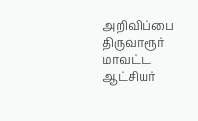அறிவிப்பை திருவாரூர் மாவட்ட ஆட்சியர்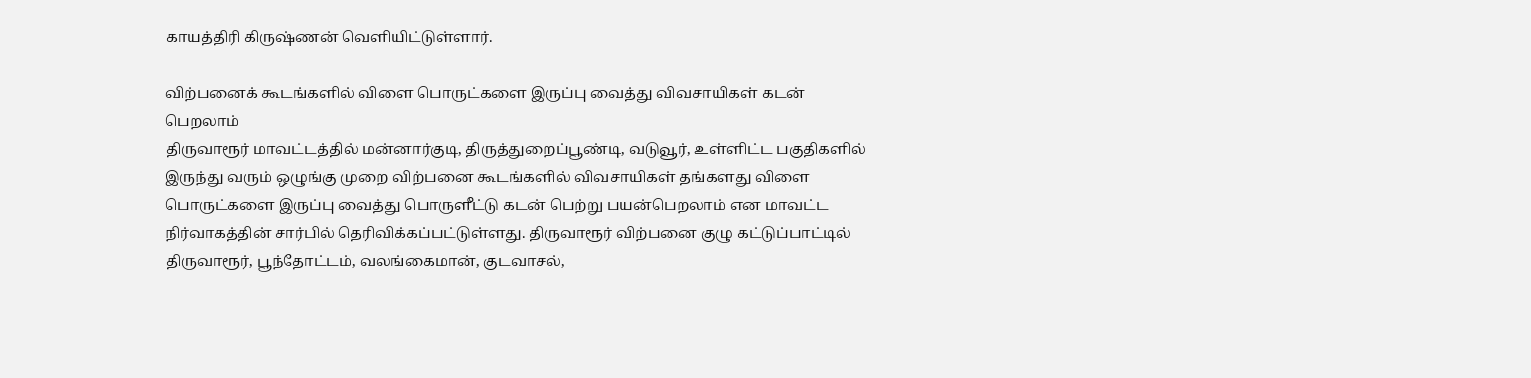காயத்திரி கிருஷ்ணன் வெளியிட்டுள்ளார்.

விற்பனைக் கூடங்களில் விளை பொருட்களை இருப்பு வைத்து விவசாயிகள் கடன் பெறலாம்
திருவாரூர் மாவட்டத்தில் மன்னார்குடி, திருத்துறைப்பூண்டி, வடுவூர், உள்ளிட்ட பகுதிகளில் இருந்து வரும் ஒழுங்கு முறை விற்பனை கூடங்களில் விவசாயிகள் தங்களது விளை பொருட்களை இருப்பு வைத்து பொருளீட்டு கடன் பெற்று பயன்பெறலாம் என மாவட்ட நிர்வாகத்தின் சார்பில் தெரிவிக்கப்பட்டுள்ளது. திருவாரூர் விற்பனை குழு கட்டுப்பாட்டில் திருவாரூர், பூந்தோட்டம், வலங்கைமான், குடவாசல்,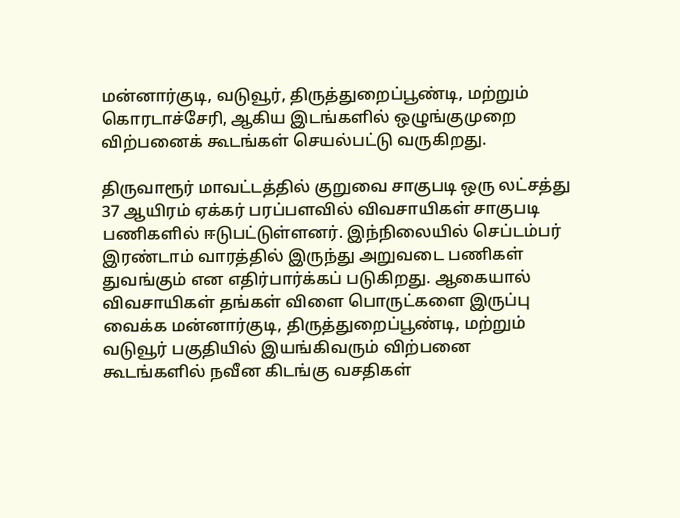மன்னார்குடி, வடுவூர், திருத்துறைப்பூண்டி, மற்றும் கொரடாச்சேரி, ஆகிய இடங்களில் ஒழுங்குமுறை விற்பனைக் கூடங்கள் செயல்பட்டு வருகிறது.

திருவாரூர் மாவட்டத்தில் குறுவை சாகுபடி ஒரு லட்சத்து 37 ஆயிரம் ஏக்கர் பரப்பளவில் விவசாயிகள் சாகுபடி பணிகளில் ஈடுபட்டுள்ளனர். இந்நிலையில் செப்டம்பர் இரண்டாம் வாரத்தில் இருந்து அறுவடை பணிகள் துவங்கும் என எதிர்பார்க்கப் படுகிறது. ஆகையால் விவசாயிகள் தங்கள் விளை பொருட்களை இருப்பு வைக்க மன்னார்குடி, திருத்துறைப்பூண்டி, மற்றும் வடுவூர் பகுதியில் இயங்கிவரும் விற்பனை கூடங்களில் நவீன கிடங்கு வசதிகள்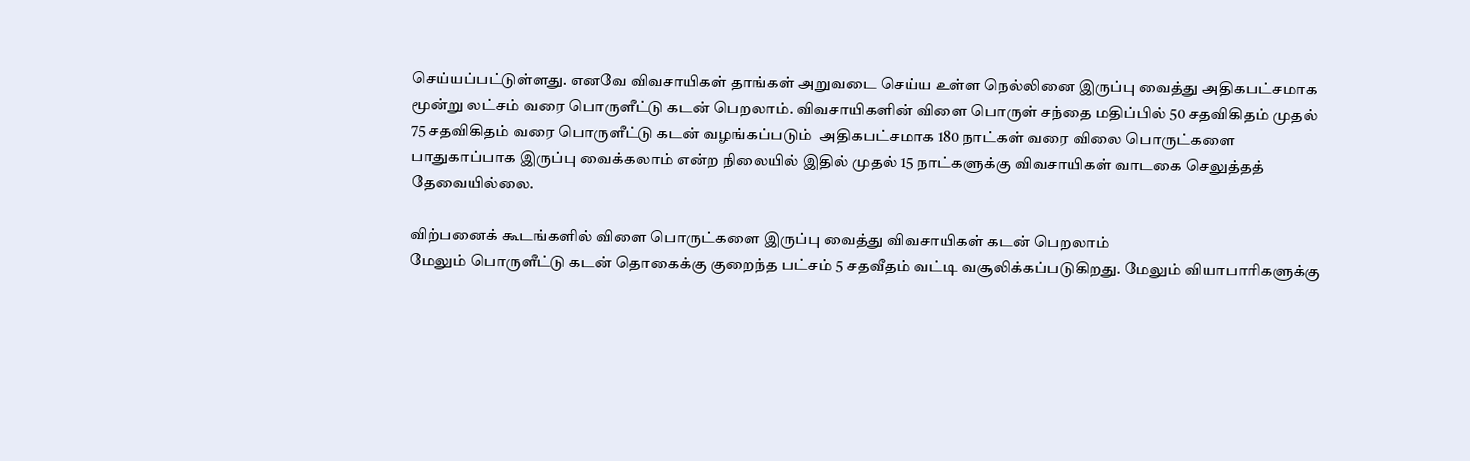செய்யப்பட்டுள்ளது. எனவே விவசாயிகள் தாங்கள் அறுவடை செய்ய உள்ள நெல்லினை இருப்பு வைத்து அதிகபட்சமாக மூன்று லட்சம் வரை பொருளீட்டு கடன் பெறலாம். விவசாயிகளின் விளை பொருள் சந்தை மதிப்பில் 50 சதவிகிதம் முதல் 75 சதவிகிதம் வரை பொருளீட்டு கடன் வழங்கப்படும்  அதிகபட்சமாக 180 நாட்கள் வரை விலை பொருட்களை பாதுகாப்பாக இருப்பு வைக்கலாம் என்ற நிலையில் இதில் முதல் 15 நாட்களுக்கு விவசாயிகள் வாடகை செலுத்தத் தேவையில்லை.

விற்பனைக் கூடங்களில் விளை பொருட்களை இருப்பு வைத்து விவசாயிகள் கடன் பெறலாம்
மேலும் பொருளீட்டு கடன் தொகைக்கு குறைந்த பட்சம் 5 சதவீதம் வட்டி வசூலிக்கப்படுகிறது. மேலும் வியாபாரிகளுக்கு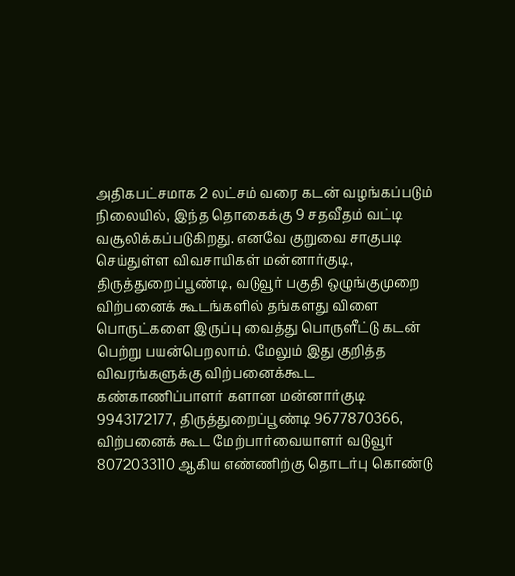அதிகபட்சமாக 2 லட்சம் வரை கடன் வழங்கப்படும் நிலையில், இந்த தொகைக்கு 9 சதவீதம் வட்டி வசூலிக்கப்படுகிறது. எனவே குறுவை சாகுபடி செய்துள்ள விவசாயிகள் மன்னார்குடி, திருத்துறைப்பூண்டி, வடுவூர் பகுதி ஒழுங்குமுறை விற்பனைக் கூடங்களில் தங்களது விளை பொருட்களை இருப்பு வைத்து பொருளீட்டு கடன் பெற்று பயன்பெறலாம். மேலும் இது குறித்த விவரங்களுக்கு விற்பனைக்கூட கண்காணிப்பாளர் களான மன்னார்குடி 9943172177, திருத்துறைப்பூண்டி 9677870366, விற்பனைக் கூட மேற்பார்வையாளர் வடுவூர் 8072033110 ஆகிய எண்ணிற்கு தொடர்பு கொண்டு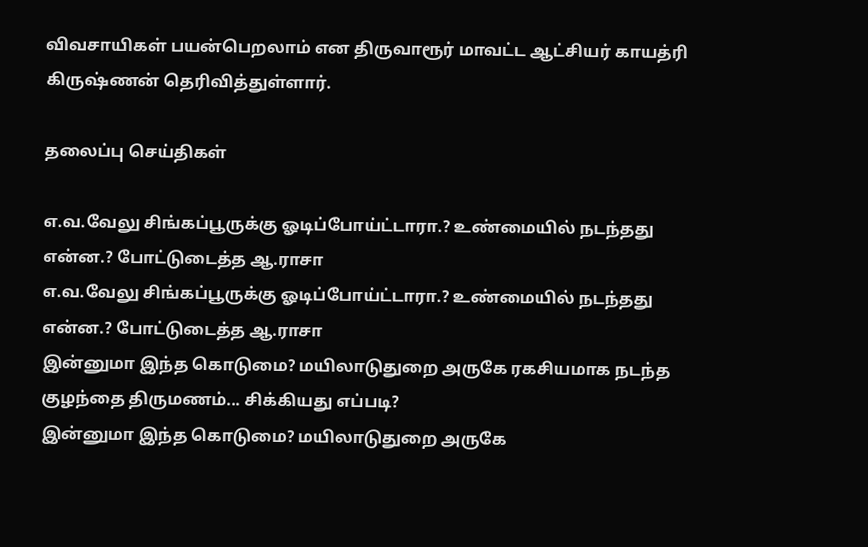விவசாயிகள் பயன்பெறலாம் என திருவாரூர் மாவட்ட ஆட்சியர் காயத்ரி கிருஷ்ணன் தெரிவித்துள்ளார்.

தலைப்பு செய்திகள்

எ.வ.வேலு சிங்கப்பூருக்கு ஓடிப்போய்ட்டாரா.? உண்மையில் நடந்தது என்ன.? போட்டுடைத்த ஆ.ராசா
எ.வ.வேலு சிங்கப்பூருக்கு ஓடிப்போய்ட்டாரா.? உண்மையில் நடந்தது என்ன.? போட்டுடைத்த ஆ.ராசா
இன்னுமா இந்த கொடுமை? மயிலாடுதுறை அருகே ரகசியமாக நடந்த குழந்தை திருமணம்... சிக்கியது எப்படி?
இன்னுமா இந்த கொடுமை? மயிலாடுதுறை அருகே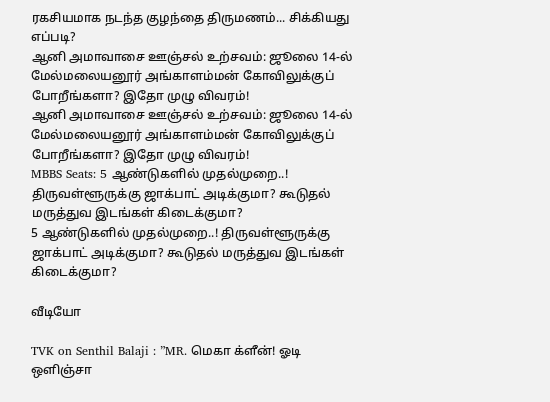ரகசியமாக நடந்த குழந்தை திருமணம்... சிக்கியது எப்படி?
ஆனி அமாவாசை ஊஞ்சல் உற்சவம்: ஜூலை 14-ல் மேல்மலையனூர் அங்காளம்மன் கோவிலுக்குப் போறீங்களா? இதோ முழு விவரம்!
ஆனி அமாவாசை ஊஞ்சல் உற்சவம்: ஜூலை 14-ல் மேல்மலையனூர் அங்காளம்மன் கோவிலுக்குப் போறீங்களா? இதோ முழு விவரம்!
MBBS Seats: 5 ஆண்டுகளில் முதல்முறை..! திருவள்ளூருக்கு ஜாக்பாட் அடிக்குமா? கூடுதல் மருத்துவ இடங்கள் கிடைக்குமா?
5 ஆண்டுகளில் முதல்முறை..! திருவள்ளூருக்கு ஜாக்பாட் அடிக்குமா? கூடுதல் மருத்துவ இடங்கள் கிடைக்குமா?

வீடியோ

TVK on Senthil Balaji : ”MR. மெகா க்ளீன்! ஓடி ஒளிஞ்சா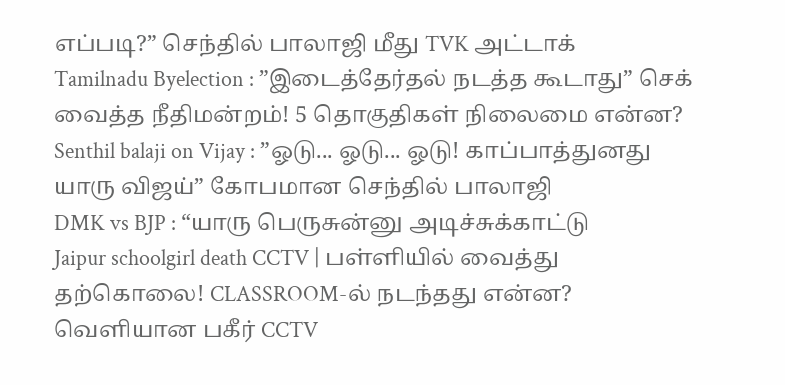எப்படி?” செந்தில் பாலாஜி மீது TVK அட்டாக்
Tamilnadu Byelection : ”இடைத்தேர்தல் நடத்த கூடாது” செக் வைத்த நீதிமன்றம்! 5 தொகுதிகள் நிலைமை என்ன?
Senthil balaji on Vijay : ”ஓடு... ஓடு... ஓடு! காப்பாத்துனது யாரு விஜய்” கோபமான செந்தில் பாலாஜி
DMK vs BJP : “யாரு பெருசுன்னு அடிச்சுக்காட்டு
Jaipur schoolgirl death CCTV | பள்ளியில் வைத்து தற்கொலை! CLASSROOM-ல் நடந்தது என்ன? வெளியான பகீர் CCTV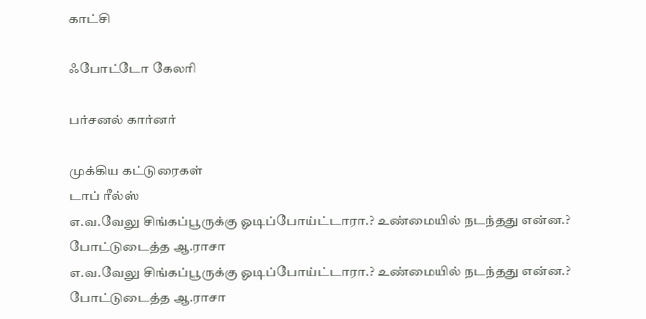காட்சி

ஃபோட்டோ கேலரி

பர்சனல் கார்னர்

முக்கிய கட்டுரைகள்
டாப் ரீல்ஸ்
எ.வ.வேலு சிங்கப்பூருக்கு ஓடிப்போய்ட்டாரா.? உண்மையில் நடந்தது என்ன.? போட்டுடைத்த ஆ.ராசா
எ.வ.வேலு சிங்கப்பூருக்கு ஓடிப்போய்ட்டாரா.? உண்மையில் நடந்தது என்ன.? போட்டுடைத்த ஆ.ராசா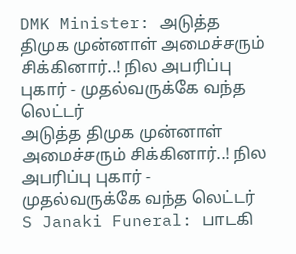DMK Minister: அடுத்த திமுக முன்னாள் அமைச்சரும் சிக்கினார்..! நில அபரிப்பு புகார் - முதல்வருக்கே வந்த லெட்டர்
அடுத்த திமுக முன்னாள் அமைச்சரும் சிக்கினார்..! நில அபரிப்பு புகார் - முதல்வருக்கே வந்த லெட்டர்
S Janaki Funeral: பாடகி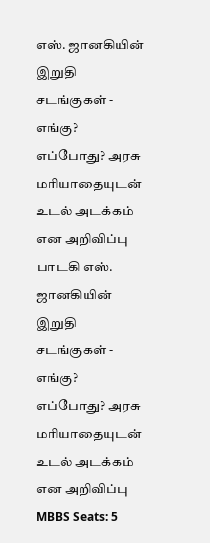எஸ். ஜானகியின் இறுதி சடங்குகள் - எங்கு? எப்போது? அரசு மரியாதையுடன் உடல் அடக்கம் என அறிவிப்பு
பாடகி எஸ். ஜானகியின் இறுதி சடங்குகள் - எங்கு? எப்போது? அரசு மரியாதையுடன் உடல் அடக்கம் என அறிவிப்பு
MBBS Seats: 5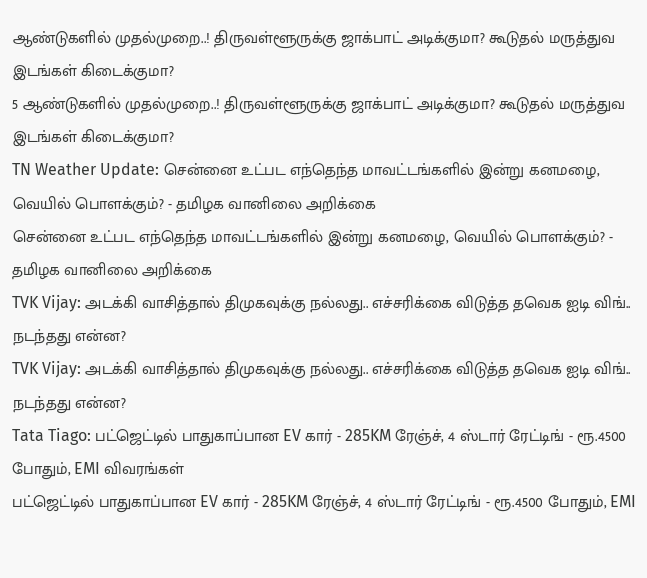ஆண்டுகளில் முதல்முறை..! திருவள்ளூருக்கு ஜாக்பாட் அடிக்குமா? கூடுதல் மருத்துவ இடங்கள் கிடைக்குமா?
5 ஆண்டுகளில் முதல்முறை..! திருவள்ளூருக்கு ஜாக்பாட் அடிக்குமா? கூடுதல் மருத்துவ இடங்கள் கிடைக்குமா?
TN Weather Update: சென்னை உட்பட எந்தெந்த மாவட்டங்களில் இன்று கனமழை, வெயில் பொளக்கும்? - தமிழக வானிலை அறிக்கை
சென்னை உட்பட எந்தெந்த மாவட்டங்களில் இன்று கனமழை, வெயில் பொளக்கும்? - தமிழக வானிலை அறிக்கை
TVK Vijay: அடக்கி வாசித்தால் திமுகவுக்கு நல்லது.. எச்சரிக்கை விடுத்த தவெக ஐடி விங்.. நடந்தது என்ன?
TVK Vijay: அடக்கி வாசித்தால் திமுகவுக்கு நல்லது.. எச்சரிக்கை விடுத்த தவெக ஐடி விங்.. நடந்தது என்ன?
Tata Tiago: பட்ஜெட்டில் பாதுகாப்பான EV கார் - 285KM ரேஞ்ச், 4 ஸ்டார் ரேட்டிங் - ரூ.4500 போதும், EMI விவரங்கள்
பட்ஜெட்டில் பாதுகாப்பான EV கார் - 285KM ரேஞ்ச், 4 ஸ்டார் ரேட்டிங் - ரூ.4500 போதும், EMI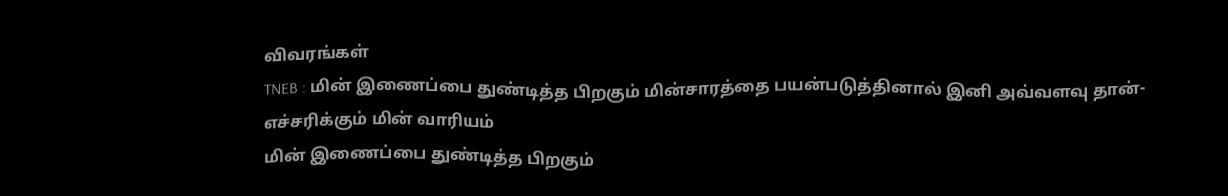விவரங்கள்
TNEB : மின் இணைப்பை துண்டித்த பிறகும் மின்சாரத்தை பயன்படுத்தினால் இனி அவ்வளவு தான்- எச்சரிக்கும் மின் வாரியம்
மின் இணைப்பை துண்டித்த பிறகும்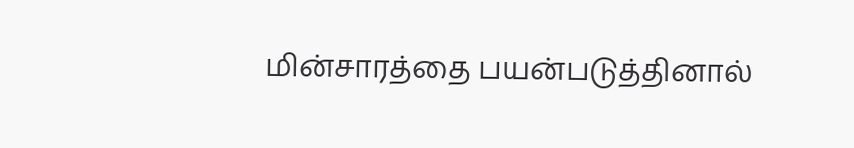மின்சாரத்தை பயன்படுத்தினால்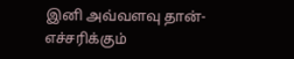இனி அவ்வளவு தான்- எச்சரிக்கும்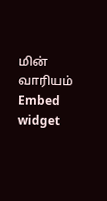மின் வாரியம்
Embed widget